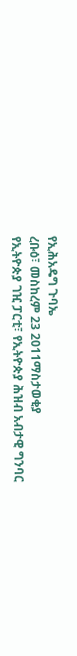የኢሕአዴግ ጉባኤ
ረቡዕ፣ መስከረም 23 2011ማስታወቂያ
የኢትዮጵያ ገዢ ፓርቲ፣ የኢትዮጵያ ሕዝብ አብታዊ ግንባር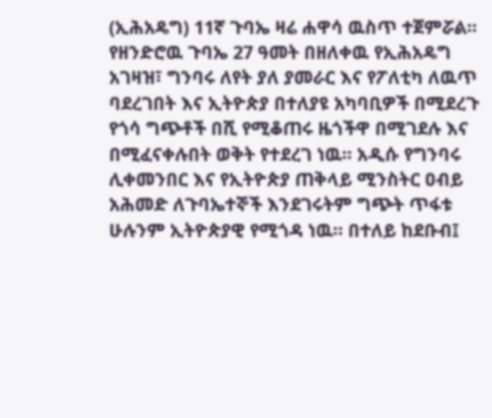(ኢሕአዴግ) 11ኛ ጉባኤ ዛሬ ሐዋሳ ዉስጥ ተጀምሯል። የዘንድሮዉ ጉባኤ 27 ዓመት በዘለቀዉ የኢሕአዴግ አገዛዝ፣ ግንባሩ ለየት ያለ ያመራር እና የፖለቲካ ለዉጥ ባደረገበት እና ኢትዮጵያ በተለያዩ አካባቢዎች በሚደረጉ የጎሳ ግጭቶች በሺ የሚቆጠሩ ዜጎችዋ በሚገደሉ እና በሚፈናቀሉበት ወቅት የተደረገ ነዉ። አዲሱ የግንባሩ ሊቀመንበር እና የኢትዮጵያ ጠቅላይ ሚንስትር ዐብይ አሕመድ ለጉባኤተኞች እንደገሩትም ግጭት ጥፋቱ ሁሉንም ኢትዮጵያዊ የሚጎዳ ነዉ። በተለይ ከደቡብ፤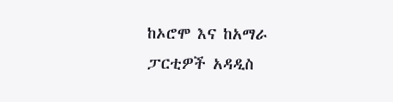ከኦሮሞ እና ከአማራ ፓርቲዎች አዳዲስ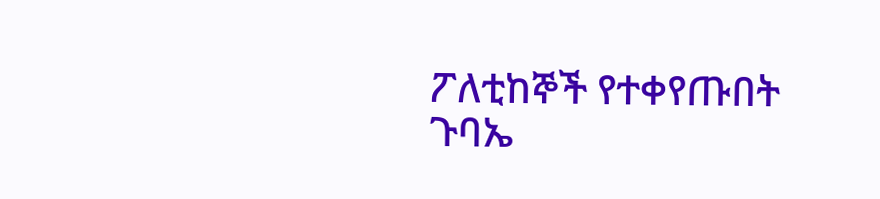ፖለቲከኞች የተቀየጡበት ጉባኤ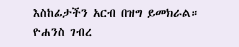እስከፊታችን አርብ በዝግ ይመክራል።
ዮሐንስ ገብረ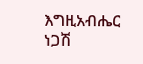እግዚአብሔር
ነጋሽ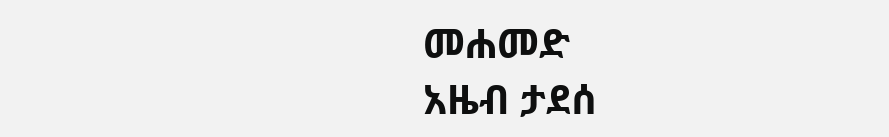መሐመድ
አዜብ ታደሰ